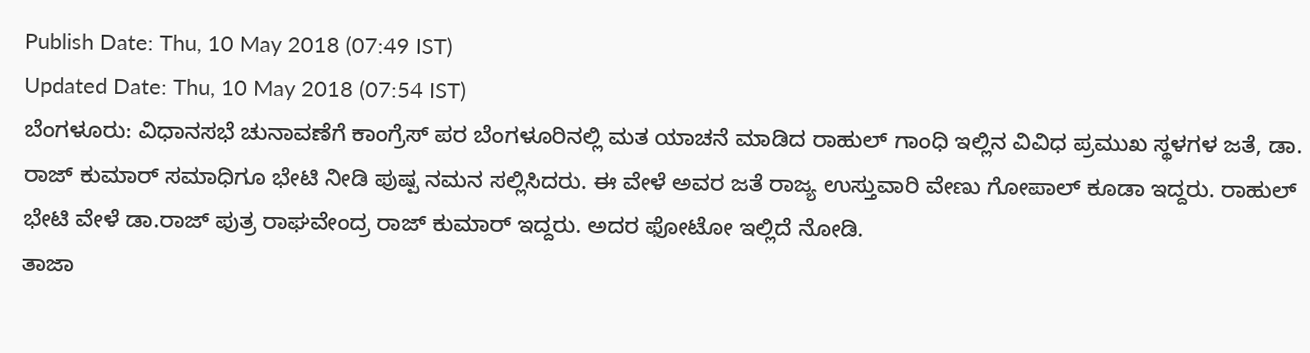Publish Date: Thu, 10 May 2018 (07:49 IST)
Updated Date: Thu, 10 May 2018 (07:54 IST)
ಬೆಂಗಳೂರು: ವಿಧಾನಸಭೆ ಚುನಾವಣೆಗೆ ಕಾಂಗ್ರೆಸ್ ಪರ ಬೆಂಗಳೂರಿನಲ್ಲಿ ಮತ ಯಾಚನೆ ಮಾಡಿದ ರಾಹುಲ್ ಗಾಂಧಿ ಇಲ್ಲಿನ ವಿವಿಧ ಪ್ರಮುಖ ಸ್ಥಳಗಳ ಜತೆ, ಡಾ. ರಾಜ್ ಕುಮಾರ್ ಸಮಾಧಿಗೂ ಭೇಟಿ ನೀಡಿ ಪುಷ್ಪ ನಮನ ಸಲ್ಲಿಸಿದರು. ಈ ವೇಳೆ ಅವರ ಜತೆ ರಾಜ್ಯ ಉಸ್ತುವಾರಿ ವೇಣು ಗೋಪಾಲ್ ಕೂಡಾ ಇದ್ದರು. ರಾಹುಲ್ ಭೇಟಿ ವೇಳೆ ಡಾ.ರಾಜ್ ಪುತ್ರ ರಾಘವೇಂದ್ರ ರಾಜ್ ಕುಮಾರ್ ಇದ್ದರು. ಅದರ ಫೋಟೋ ಇಲ್ಲಿದೆ ನೋಡಿ.
ತಾಜಾ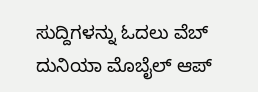ಸುದ್ದಿಗಳನ್ನು ಓದಲು ವೆಬ್ ದುನಿಯಾ ಮೊಬೈಲ್ ಆಪ್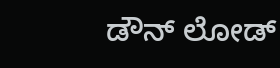ಡೌನ್ ಲೋಡ್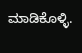ಮಾಡಿಕೊಳ್ಳಿ.